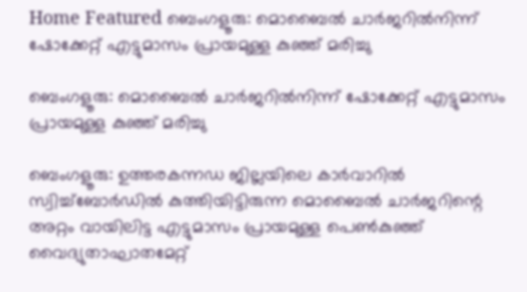Home Featured ബെംഗളൂരു: മൊബൈൽ ചാർജറിൽനിന്ന് ഷോക്കേറ്റ് എട്ടുമാസം പ്രായമുള്ള കുഞ്ഞ് മരിച്ചു

ബെംഗളൂരു: മൊബൈൽ ചാർജറിൽനിന്ന് ഷോക്കേറ്റ് എട്ടുമാസം പ്രായമുള്ള കുഞ്ഞ് മരിച്ചു

ബെംഗളൂരു: ഉത്തരകന്നഡ ജില്ലയിലെ കാർവാറിൽ സ്വിച്ച്‌ബോർഡിൽ കുത്തിയിട്ടിരുന്ന മൊബൈൽ ചാർജറിന്റെ അറ്റം വായിലിട്ട എട്ടുമാസം പ്രായമുള്ള പെൺകുഞ്ഞ് വൈദ്യുതാഘാതമേറ്റ്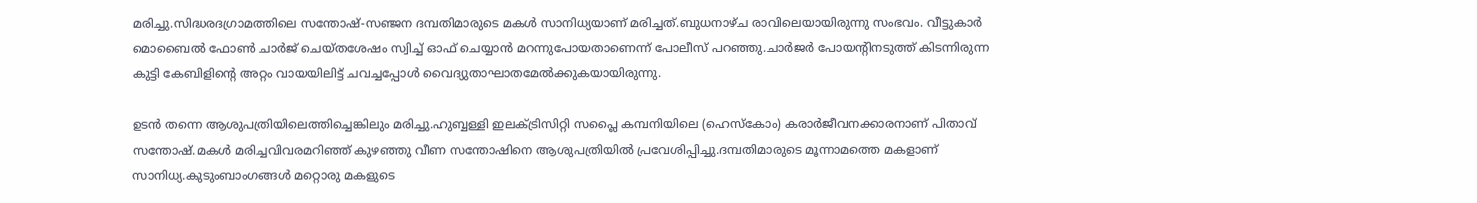മരിച്ചു.സിദ്ധരദഗ്രാമത്തിലെ സന്തോഷ്-സഞ്ജന ദമ്പതിമാരുടെ മകൾ സാനിധ്യയാണ് മരിച്ചത്.ബുധനാഴ്ച രാവിലെയായിരുന്നു സംഭവം. വീട്ടുകാർ മൊബൈൽ ഫോൺ ചാർജ് ചെയ്തശേഷം സ്വിച്ച് ഓഫ് ചെയ്യാൻ മറന്നുപോയതാണെന്ന് പോലീസ് പറഞ്ഞു.ചാർജർ പോയന്റിനടുത്ത് കിടന്നിരുന്ന കുട്ടി കേബിളിന്റെ അറ്റം വായയിലിട്ട് ചവച്ചപ്പോൾ വൈദ്യുതാഘാതമേൽക്കുകയായിരുന്നു.

ഉടൻ തന്നെ ആശുപത്രിയിലെത്തിച്ചെങ്കിലും മരിച്ചു.ഹുബ്ബള്ളി ഇലക്‌ട്രിസിറ്റി സപ്ലൈ കമ്പനിയിലെ (ഹെസ്‌കോം) കരാർജീവനക്കാരനാണ് പിതാവ് സന്തോഷ്.മകൾ മരിച്ചവിവരമറിഞ്ഞ് കുഴഞ്ഞു വീണ സന്തോഷിനെ ആശുപത്രിയിൽ പ്രവേശിപ്പിച്ചു.ദമ്പതിമാരുടെ മൂന്നാമത്തെ മകളാണ് സാനിധ്യ.കുടുംബാംഗങ്ങൾ മറ്റൊരു മകളുടെ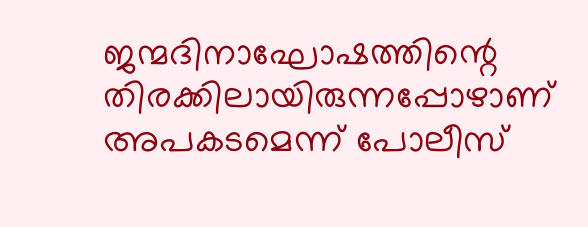ജന്മദിനാഘോഷത്തിന്റെ തിരക്കിലായിരുന്നപ്പോഴാണ് അപകടമെന്ന് പോലീസ്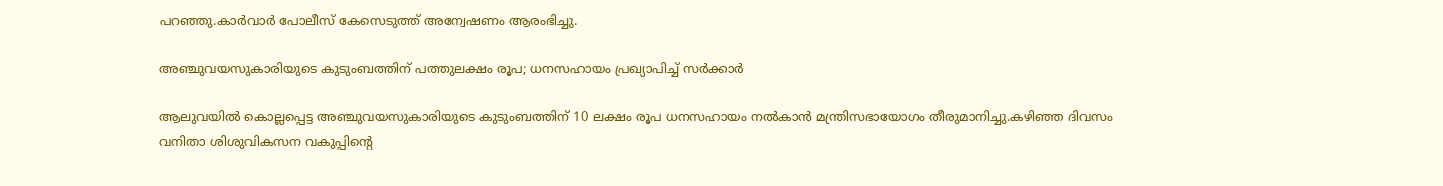പറഞ്ഞു.കാർവാർ പോലീസ് കേസെടുത്ത് അന്വേഷണം ആരംഭിച്ചു.

അഞ്ചുവയസുകാരിയുടെ കുടുംബത്തിന് പത്തുലക്ഷം രൂപ; ധനസഹായം പ്രഖ്യാപിച്ച്‌ സര്‍ക്കാര്‍

ആലുവയില്‍ കൊല്ലപ്പെട്ട അഞ്ചുവയസുകാരിയുടെ കുടുംബത്തിന് 10 ലക്ഷം രൂപ ധനസഹായം നല്‍കാന്‍ മന്ത്രിസഭായോഗം തീരുമാനിച്ചു.കഴിഞ്ഞ ദിവസം വനിതാ ശിശുവികസന വകുപ്പിന്റെ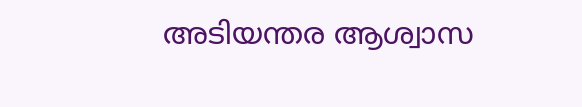അടിയന്തര ആശ്വാസ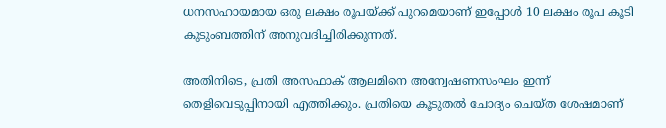ധനസഹായമായ ഒരു ലക്ഷം രൂപയ്ക്ക് പുറമെയാണ് ഇപ്പോള്‍ 10 ലക്ഷം രൂപ കൂടി കുടുംബത്തിന് അനുവദിച്ചിരിക്കുന്നത്.

അതിനിടെ, പ്രതി അസഫാക് ആലമിനെ അന്വേഷണസംഘം ഇന്ന് തെളിവെടുപ്പിനായി എത്തിക്കും. പ്രതിയെ കൂടുതല്‍ ചോദ്യം ചെയ്ത ശേഷമാണ്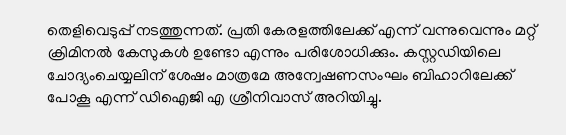തെളിവെടുപ്പ് നടത്തുന്നത്. പ്രതി കേരളത്തിലേക്ക് എന്ന് വന്നുവെന്നും മറ്റ് ക്രിമിനല്‍ കേസുകള്‍ ഉണ്ടോ എന്നും പരിശോധിക്കും. കസ്റ്റഡിയിലെ ചോദ്യംചെയ്യലിന് ശേഷം മാത്രമേ അന്വേഷണസംഘം ബിഹാറിലേക്ക് പോകൂ എന്ന് ഡിഐജി എ ശ്രീനിവാസ് അറിയിച്ചു.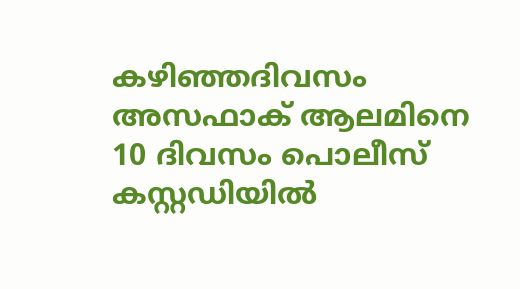കഴിഞ്ഞദിവസം അസഫാക് ആലമിനെ 10 ദിവസം പൊലീസ് കസ്റ്റഡിയില്‍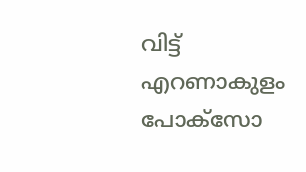വിട്ട് എറണാകുളം പോക്‌സോ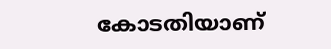കോടതിയാണ്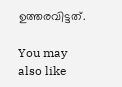ഉത്തരവിട്ടത്.

You may also like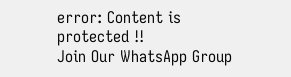error: Content is protected !!
Join Our WhatsApp Group